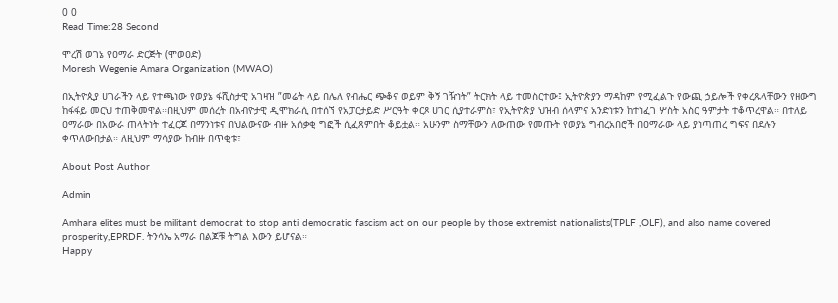0 0
Read Time:28 Second

ሞረሽ ወገኔ የዐማራ ድርጅት (ሞወዐድ)
Moresh Wegenie Amara Organization (MWAO)

በኢትዮጲያ ሀገራችን ላይ የተጫነው የወያኔ ፋሺስታዊ አገዛዝ ”መሬት ላይ በሌለ የብሔር ጭቆና ወይም ቅኝ ገዥነት” ትርክት ላይ ተመስርተው፤ ኢትዮጵያን ማዳከም የሚፈልጉ የውጪ ኃይሎች የቀረጹላቸውን የዘውግ ከፋፋይ መርህ ተጠቅመዋል።በዚህም መሰረት በአብዮታዊ ዲሞክራሲ በተሰኘ የአፓርታይድ ሥርዓት ቀርጾ ሀገር ሲያተራምስ፣ የኢትዮጵያ ህዝብ ሰላምና አንድነቱን ከተነፈገ ሦስት አስር ዓምታት ተቆጥረዋል። በተለይ ዐማራው በአውራ ጠላትነት ተፈርጆ በማንነቱና በህልውናው ብዙ አሰቃቂ ግፎች ሲፈጸምበት ቆይቷል። አሁንም ስማቸውን ለውጠው የመጡት የወያኔ ግብረአበሮች በዐማራው ላይ ያነጣጠረ ግፍና በደሉን ቀጥለውበታል። ለዚህም ማሳያው ከብዙ በጥቂቱ፣

About Post Author

Admin

Amhara elites must be militant democrat to stop anti democratic fascism act on our people by those extremist nationalists(TPLF ,OLF), and also name covered prosperity,EPRDF. ትንሳኤ አማራ በልጆቹ ትግል እውን ይሆናል።
Happy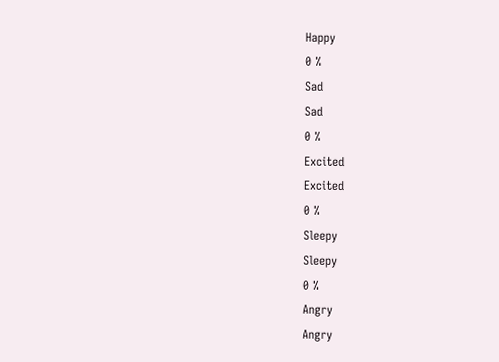Happy
0 %
Sad
Sad
0 %
Excited
Excited
0 %
Sleepy
Sleepy
0 %
Angry
Angry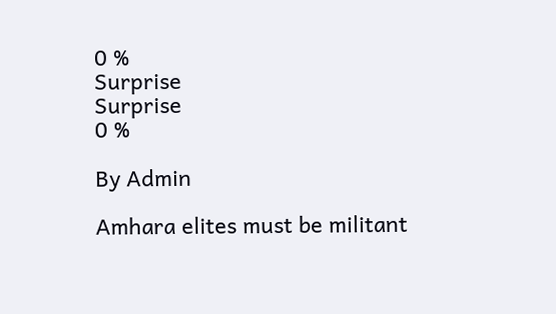0 %
Surprise
Surprise
0 %

By Admin

Amhara elites must be militant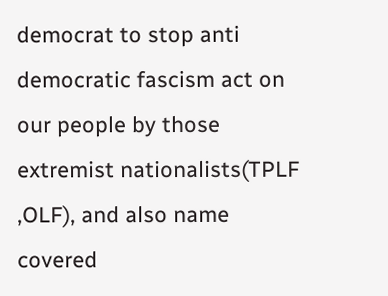democrat to stop anti democratic fascism act on our people by those extremist nationalists(TPLF ,OLF), and also name covered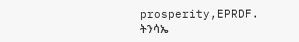prosperity,EPRDF. ትንሳኤ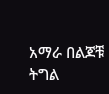አማራ በልጆቹ ትግል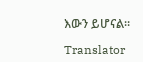እውን ይሆናል።

Translator